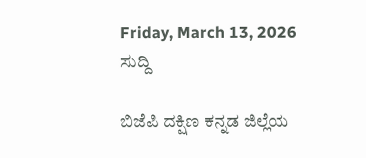Friday, March 13, 2026
ಸುದ್ದಿ

ಬಿಜೆಪಿ ದಕ್ಷಿಣ ಕನ್ನಡ ಜಿಲ್ಲೆಯ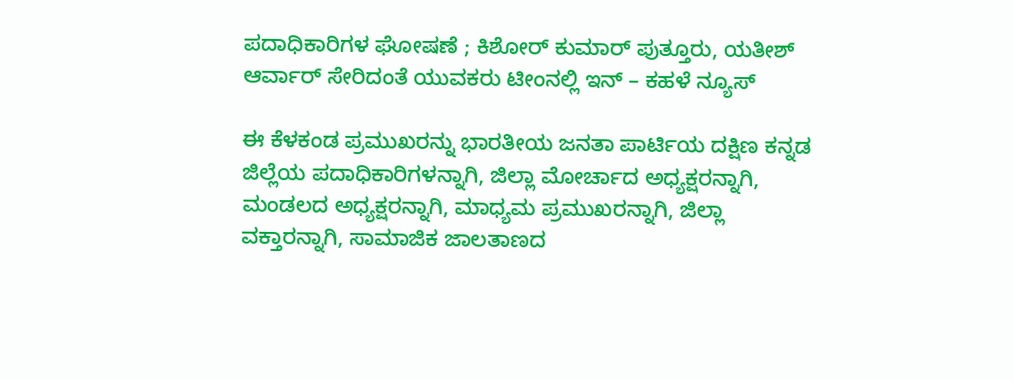ಪದಾಧಿಕಾರಿಗಳ ಘೋಷಣೆ ; ಕಿಶೋರ್ ಕುಮಾರ್ ಪುತ್ತೂರು, ಯತೀಶ್ ಆರ್ವಾರ್ ಸೇರಿದಂತೆ ಯುವಕರು ಟೀಂನಲ್ಲಿ ಇನ್ – ಕಹಳೆ ನ್ಯೂಸ್

ಈ ಕೆಳಕಂಡ ಪ್ರಮುಖರನ್ನು ಭಾರತೀಯ ಜನತಾ ಪಾರ್ಟಿಯ ದಕ್ಷಿಣ ಕನ್ನಡ ಜಿಲ್ಲೆಯ ಪದಾಧಿಕಾರಿಗಳನ್ನಾಗಿ, ಜಿಲ್ಲಾ ಮೋರ್ಚಾದ ಅಧ್ಯಕ್ಷರನ್ನಾಗಿ, ಮಂಡಲದ ಅಧ್ಯಕ್ಷರನ್ನಾಗಿ, ಮಾಧ್ಯಮ ಪ್ರಮುಖರನ್ನಾಗಿ, ಜಿಲ್ಲಾ ವಕ್ತಾರನ್ನಾಗಿ, ಸಾಮಾಜಿಕ ಜಾಲತಾಣದ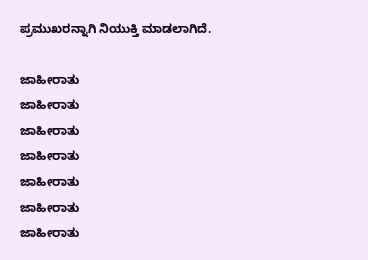ಪ್ರಮುಖರನ್ನಾಗಿ ನಿಯುಕ್ತಿ ಮಾಡಲಾಗಿದೆ.

ಜಾಹೀರಾತು
ಜಾಹೀರಾತು
ಜಾಹೀರಾತು
ಜಾಹೀರಾತು
ಜಾಹೀರಾತು
ಜಾಹೀರಾತು
ಜಾಹೀರಾತು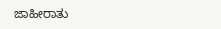ಜಾಹೀರಾತು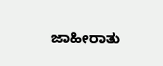ಜಾಹೀರಾತು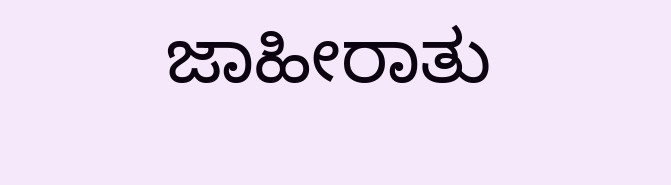ಜಾಹೀರಾತು